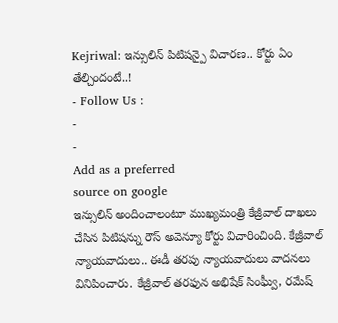Kejriwal: ఇన్సులిన్ పిటిషన్పై విచారణ.. కోర్టు ఏం తేల్చిందంటే..!
- Follow Us :
-
-
Add as a preferred
source on google
ఇన్సులిన్ అందించాలంటూ ముఖ్యమంత్రి కేజ్రీవాల్ దాఖలు చేసిన పిటిషన్ను రౌస్ అవెన్యూ కోర్టు విచారించింది. కేజ్రీవాల్ న్యాయవాదులు.. ఈడీ తరపు న్యాయవాదులు వాదనలు వినిపించారు. కేజ్రీవాల్ తరఫున అభిషేక్ సింఘ్వీ, రమేష్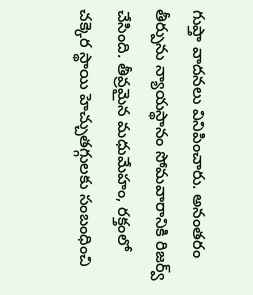గుప్తా వాదనలు వినిపించారు. అనంతరం తీర్పును న్యాయస్థానం సోమవారానికి రిజర్వ్ చేసింది. తీవ్రమైన మధుమేహం, రక్తంలో చక్కెర స్థాయి హెచ్చుతగ్గులకు సంబంధించి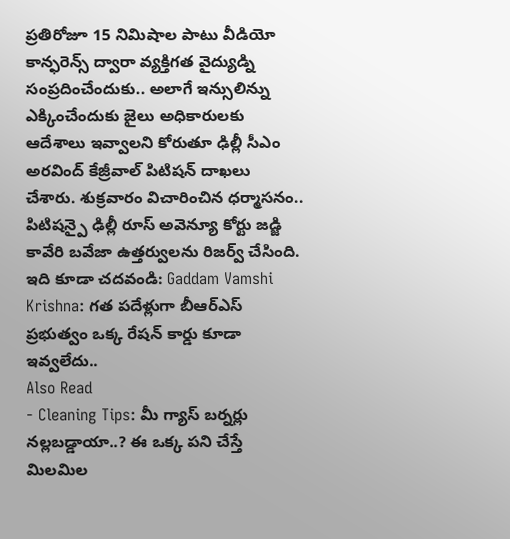ప్రతిరోజూ 15 నిమిషాల పాటు వీడియో కాన్ఫరెన్స్ ద్వారా వ్యక్తిగత వైద్యుడ్ని సంప్రదించేందుకు.. అలాగే ఇన్సులిన్ను ఎక్కించేందుకు జైలు అధికారులకు ఆదేశాలు ఇవ్వాలని కోరుతూ ఢిల్లీ సీఎం అరవింద్ కేజ్రీవాల్ పిటిషన్ దాఖలు చేశారు. శుక్రవారం విచారించిన ధర్మాసనం.. పిటిషన్పై ఢిల్లీ రూస్ అవెన్యూ కోర్టు జడ్జి కావేరి బవేజా ఉత్తర్వులను రిజర్వ్ చేసింది.
ఇది కూడా చదవండి: Gaddam Vamshi Krishna: గత పదేళ్లుగా బీఆర్ఎస్ ప్రభుత్వం ఒక్క రేషన్ కార్డు కూడా ఇవ్వలేదు..
Also Read
- Cleaning Tips: మీ గ్యాస్ బర్నర్లు నల్లబడ్డాయా..? ఈ ఒక్క పని చేస్తే మిలమిల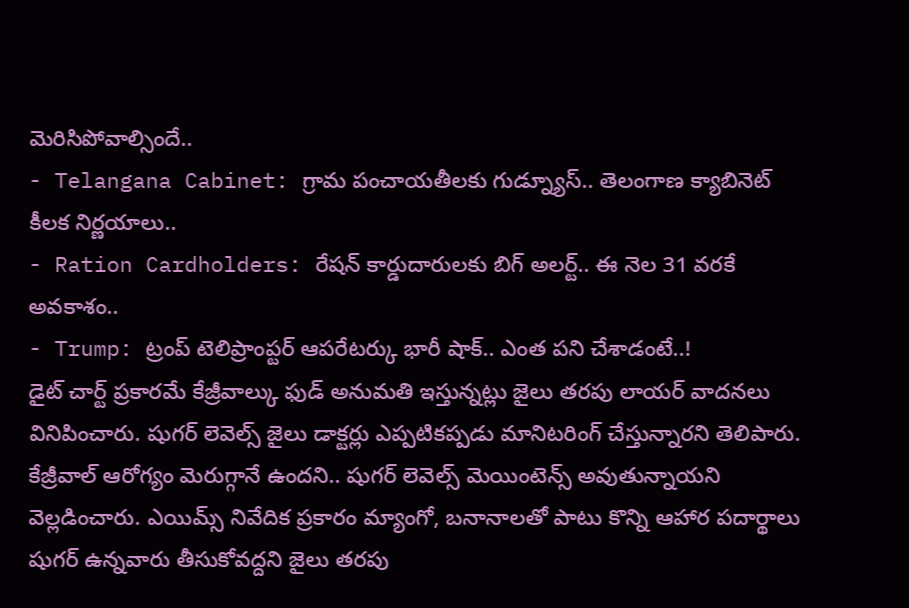మెరిసిపోవాల్సిందే..
- Telangana Cabinet: గ్రామ పంచాయతీలకు గుడ్న్యూస్.. తెలంగాణ క్యాబినెట్ కీలక నిర్ణయాలు..
- Ration Cardholders: రేషన్ కార్డుదారులకు బిగ్ అలర్ట్.. ఈ నెల 31 వరకే అవకాశం..
- Trump: ట్రంప్ టెలిప్రాంప్టర్ ఆపరేటర్కు భారీ షాక్.. ఎంత పని చేశాడంటే..!
డైట్ చార్ట్ ప్రకారమే కేజ్రీవాల్కు ఫుడ్ అనుమతి ఇస్తున్నట్లు జైలు తరపు లాయర్ వాదనలు వినిపించారు. షుగర్ లెవెల్స్ జైలు డాక్టర్లు ఎప్పటికప్పడు మానిటరింగ్ చేస్తున్నారని తెలిపారు. కేజ్రీవాల్ ఆరోగ్యం మెరుగ్గానే ఉందని.. షుగర్ లెవెల్స్ మెయింటెన్స్ అవుతున్నాయని వెల్లడించారు. ఎయిమ్స్ నివేదిక ప్రకారం మ్యాంగో, బనానాలతో పాటు కొన్ని ఆహార పదార్థాలు షుగర్ ఉన్నవారు తీసుకోవద్దని జైలు తరపు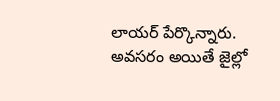లాయర్ పేర్కొన్నారు. అవసరం అయితే జైల్లో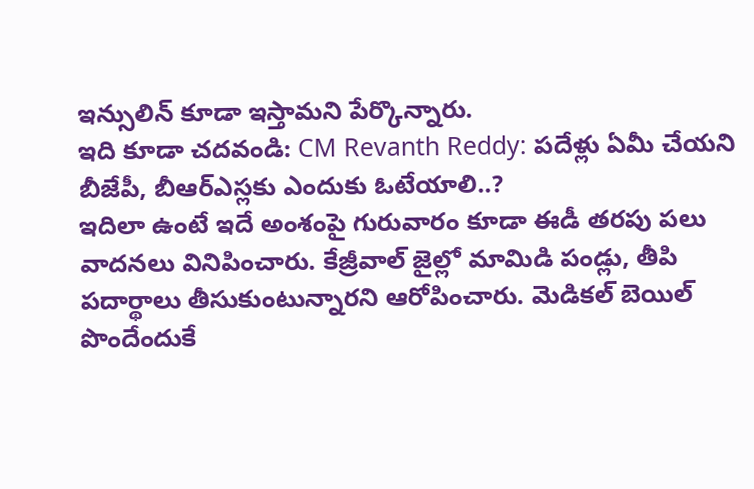ఇన్సులిన్ కూడా ఇస్తామని పేర్కొన్నారు.
ఇది కూడా చదవండి: CM Revanth Reddy: పదేళ్లు ఏమీ చేయని బీజేపీ, బీఆర్ఎస్లకు ఎందుకు ఓటేయాలి..?
ఇదిలా ఉంటే ఇదే అంశంపై గురువారం కూడా ఈడీ తరపు పలు వాదనలు వినిపించారు. కేజ్రీవాల్ జైల్లో మామిడి పండ్లు, తీపి పదార్థాలు తీసుకుంటున్నారని ఆరోపించారు. మెడికల్ బెయిల్ పొందేందుకే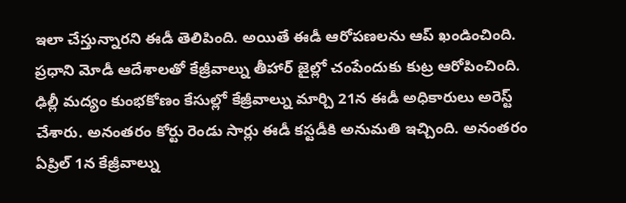ఇలా చేస్తున్నారని ఈడీ తెలిపింది. అయితే ఈడీ ఆరోపణలను ఆప్ ఖండించింది. ప్రధాని మోడీ ఆదేశాలతో కేజ్రీవాల్ను తీహార్ జైల్లో చంపేందుకు కుట్ర ఆరోపించింది.
ఢిల్లీ మద్యం కుంభకోణం కేసుల్లో కేజ్రీవాల్ను మార్చి 21న ఈడీ అధికారులు అరెస్ట్ చేశారు. అనంతరం కోర్టు రెండు సార్లు ఈడీ కస్టడీకి అనుమతి ఇచ్చింది. అనంతరం ఏప్రిల్ 1న కేజ్రీవాల్ను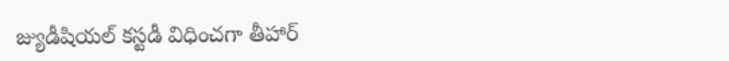జ్యుడీషియల్ కస్టడీ విధించగా తీహార్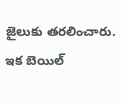జైలుకు తరలించారు. ఇక బెయిల్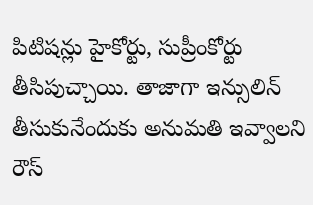పిటిషన్లు హైకోర్టు, సుప్రీంకోర్టు తీసిపుచ్చాయి. తాజాగా ఇన్సులిన్ తీసుకునేందుకు అనుమతి ఇవ్వాలని రౌస్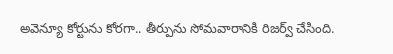అవెన్యూ కోర్టును కోరగా.. తీర్పును సోమవారానికి రిజర్వ్ చేసింది.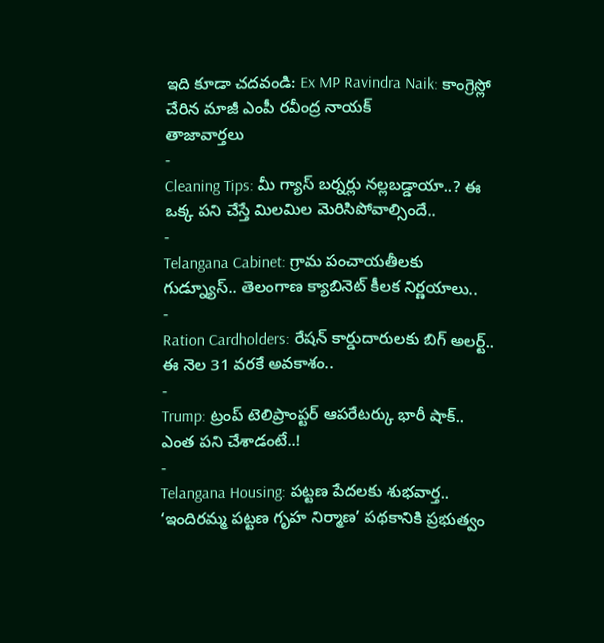ఇది కూడా చదవండి: Ex MP Ravindra Naik: కాంగ్రెస్లో చేరిన మాజీ ఎంపీ రవీంద్ర నాయక్
తాజావార్తలు
-
Cleaning Tips: మీ గ్యాస్ బర్నర్లు నల్లబడ్డాయా..? ఈ ఒక్క పని చేస్తే మిలమిల మెరిసిపోవాల్సిందే..
-
Telangana Cabinet: గ్రామ పంచాయతీలకు గుడ్న్యూస్.. తెలంగాణ క్యాబినెట్ కీలక నిర్ణయాలు..
-
Ration Cardholders: రేషన్ కార్డుదారులకు బిగ్ అలర్ట్.. ఈ నెల 31 వరకే అవకాశం..
-
Trump: ట్రంప్ టెలిప్రాంప్టర్ ఆపరేటర్కు భారీ షాక్.. ఎంత పని చేశాడంటే..!
-
Telangana Housing: పట్టణ పేదలకు శుభవార్త.. ‘ఇందిరమ్మ పట్టణ గృహ నిర్మాణ’ పథకానికి ప్రభుత్వం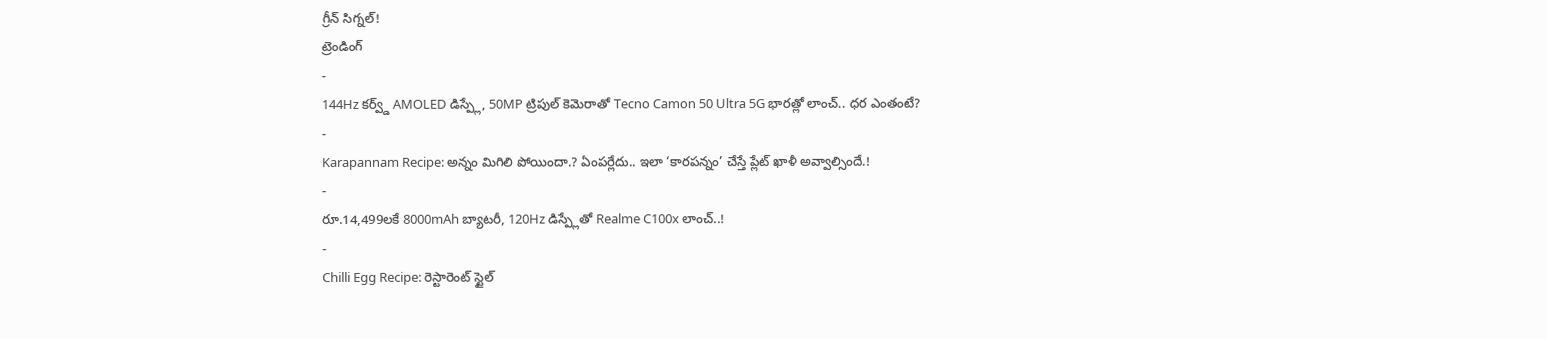గ్రీన్ సిగ్నల్!
ట్రెండింగ్
-
144Hz కర్వ్డ్ AMOLED డిస్ప్లే, 50MP ట్రిపుల్ కెమెరాతో Tecno Camon 50 Ultra 5G భారత్లో లాంచ్.. ధర ఎంతంటే?
-
Karapannam Recipe: అన్నం మిగిలి పోయిందా.? ఏంపర్లేదు.. ఇలా ‘కారపన్నం’ చేస్తే ప్లేట్ ఖాళీ అవ్వాల్సిందే.!
-
రూ.14,499లకే 8000mAh బ్యాటరీ, 120Hz డిస్ప్లేతో Realme C100x లాంచ్..!
-
Chilli Egg Recipe: రెస్టారెంట్ స్టైల్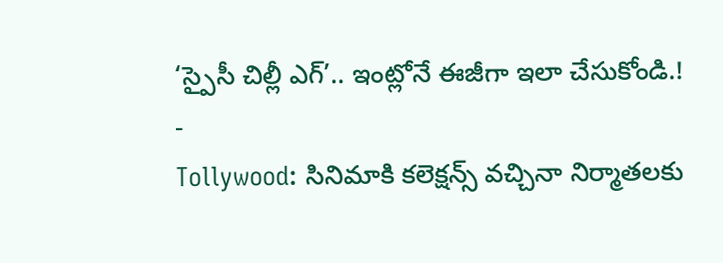‘స్పైసీ చిల్లీ ఎగ్’.. ఇంట్లోనే ఈజీగా ఇలా చేసుకోండి.!
-
Tollywood: సినిమాకి కలెక్షన్స్ వచ్చినా నిర్మాతలకు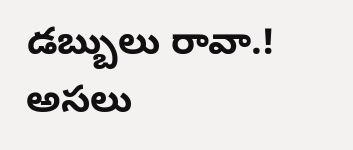డబ్బులు రావా.! అసలు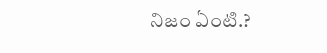నిజం ఏంటి.?